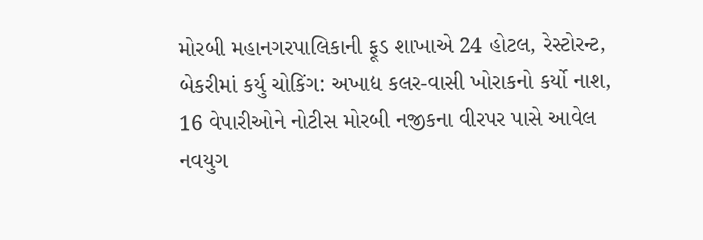મોરબી મહાનગરપાલિકાની ફૂડ શાખાએ 24 હોટલ, રેસ્ટોરન્ટ, બેકરીમાં કર્યુ ચોકિંગ: અખાદ્ય કલર-વાસી ખોરાકનો કર્યો નાશ, 16 વેપારીઓને નોટીસ મોરબી નજીકના વીરપર પાસે આવેલ નવયુગ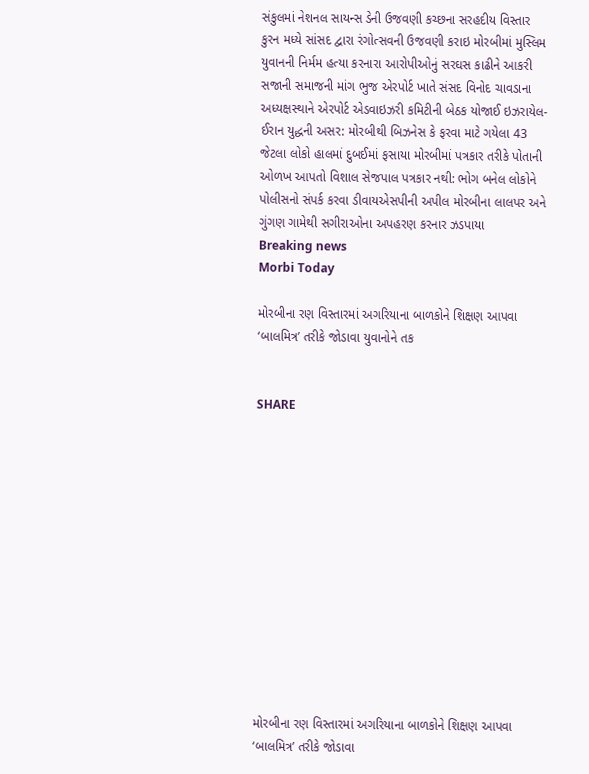સંકુલમાં નેશનલ સાયન્સ ડેની ઉજવણી કચ્છના સરહદીય વિસ્તાર કુરન મધ્યે સાંસદ દ્વારા રંગોત્સવની ઉજવણી કરાઇ મોરબીમાં મુસ્લિમ યુવાનની નિર્મમ હત્યા કરનારા આરોપીઓનું સરઘસ કાઢીને આકરી સજાની સમાજની માંગ ભુજ એરપોર્ટ ખાતે સંસદ વિનોદ ચાવડાના અધ્યક્ષસ્થાને એરપોર્ટ એડવાઇઝરી કમિટીની બેઠક યોજાઈ ઇઝરાયેલ-ઈરાન યુદ્ધની અસર: મોરબીથી બિઝનેસ કે ફરવા માટે ગયેલા 43 જેટલા લોકો હાલમાં દુબઈમાં ફસાયા મોરબીમાં પત્રકાર તરીકે પોતાની ઓળખ આપતો વિશાલ સેજપાલ પત્રકાર નથી: ભોગ બનેલ લોકોને પોલીસનો સંપર્ક કરવા ડીવાયએસપીની અપીલ મોરબીના લાલપર અને ગુંગણ ગામેથી સગીરાઓના અપહરણ કરનાર ઝડપાયા
Breaking news
Morbi Today

મોરબીના રણ વિસ્તારમાં અગરિયાના બાળકોને શિક્ષણ આપવા ‘બાલમિત્ર’ તરીકે જોડાવા યુવાનોને તક


SHARE













મોરબીના રણ વિસ્તારમાં અગરિયાના બાળકોને શિક્ષણ આપવા ‘બાલમિત્ર’ તરીકે જોડાવા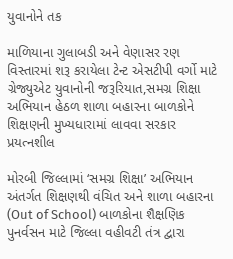યુવાનોને તક

માળિયાના ગુલાબડી અને વેણાસર રણ વિસ્તારમાં શરૂ કરાયેલા ટેન્ટ એસટીપી વર્ગો માટે ગ્રેજ્યુએટ યુવાનોની જરૂરિયાત,સમગ્ર શિક્ષા અભિયાન હેઠળ શાળા બહારના બાળકોને શિક્ષણની મુખ્યધારામાં લાવવા સરકાર પ્રયત્નશીલ

મોરબી જિલ્લામાં ‘સમગ્ર શિક્ષા’ અભિયાન અંતર્ગત શિક્ષણથી વંચિત અને શાળા બહારના (Out of School) બાળકોના શૈક્ષણિક પુનર્વસન માટે જિલ્લા વહીવટી તંત્ર દ્વારા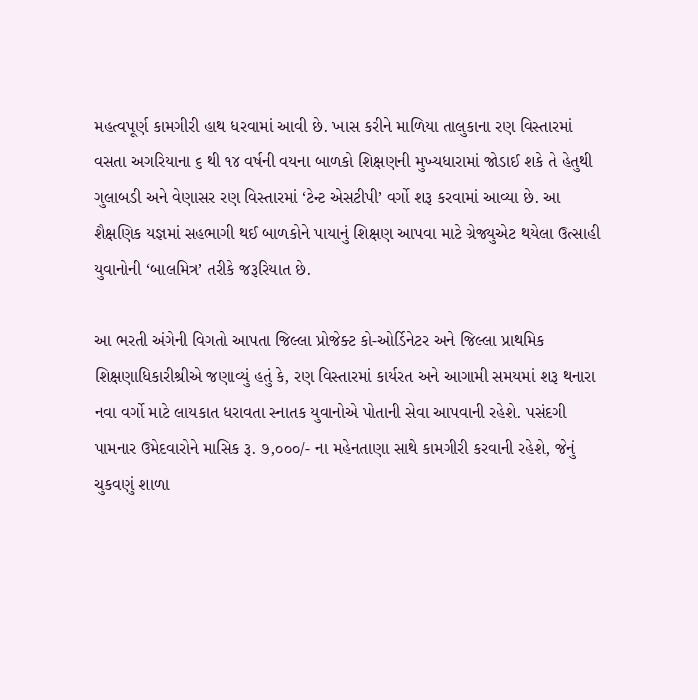મહત્વપૂર્ણ કામગીરી હાથ ધરવામાં આવી છે. ખાસ કરીને માળિયા તાલુકાના રણ વિસ્તારમાં વસતા અગરિયાના ૬ થી ૧૪ વર્ષની વયના બાળકો શિક્ષણની મુખ્યધારામાં જોડાઈ શકે તે હેતુથી ગુલાબડી અને વેણાસર રણ વિસ્તારમાં ‘ટેન્ટ એસટીપી’ વર્ગો શરૂ કરવામાં આવ્યા છે. આ શૈક્ષણિક યજ્ઞમાં સહભાગી થઈ બાળકોને પાયાનું શિક્ષણ આપવા માટે ગ્રેજ્યુએટ થયેલા ઉત્સાહી યુવાનોની ‘બાલમિત્ર’ તરીકે જરૂરિયાત છે.

આ ભરતી અંગેની વિગતો આપતા જિલ્લા પ્રોજેક્ટ કો-ઓર્ડિનેટર અને જિલ્લા પ્રાથમિક શિક્ષણાધિકારીશ્રીએ જણાવ્યું હતું કે, રણ વિસ્તારમાં કાર્યરત અને આગામી સમયમાં શરૂ થનારા નવા વર્ગો માટે લાયકાત ધરાવતા સ્નાતક યુવાનોએ પોતાની સેવા આપવાની રહેશે. પસંદગી પામનાર ઉમેદવારોને માસિક રૂ. ૭,૦૦૦/- ના મહેનતાણા સાથે કામગીરી કરવાની રહેશે, જેનું ચુકવણું શાળા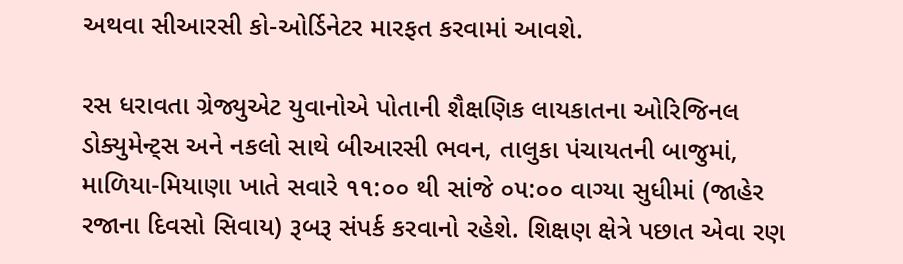અથવા સીઆરસી કો-ઓર્ડિનેટર મારફત કરવામાં આવશે.

રસ ધરાવતા ગ્રેજ્યુએટ યુવાનોએ પોતાની શૈક્ષણિક લાયકાતના ઓરિજિનલ ડોક્યુમેન્ટ્સ અને નકલો સાથે બીઆરસી ભવન, તાલુકા પંચાયતની બાજુમાં, માળિયા-મિયાણા ખાતે સવારે ૧૧:૦૦ થી સાંજે ૦૫:૦૦ વાગ્યા સુધીમાં (જાહેર રજાના દિવસો સિવાય) રૂબરૂ સંપર્ક કરવાનો રહેશે. શિક્ષણ ક્ષેત્રે પછાત એવા રણ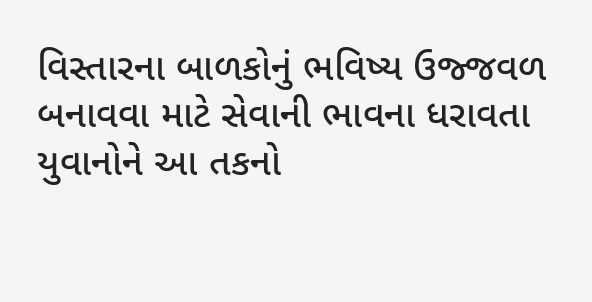વિસ્તારના બાળકોનું ભવિષ્ય ઉજ્જવળ બનાવવા માટે સેવાની ભાવના ધરાવતા યુવાનોને આ તકનો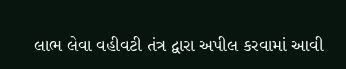લાભ લેવા વહીવટી તંત્ર દ્વારા અપીલ કરવામાં આવી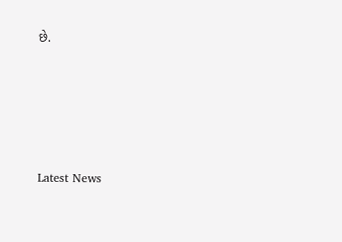છે.






Latest News